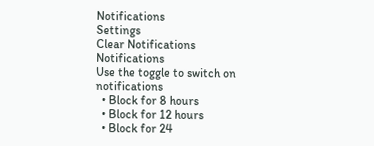Notifications
Settings
Clear Notifications
Notifications
Use the toggle to switch on notifications
  • Block for 8 hours
  • Block for 12 hours
  • Block for 24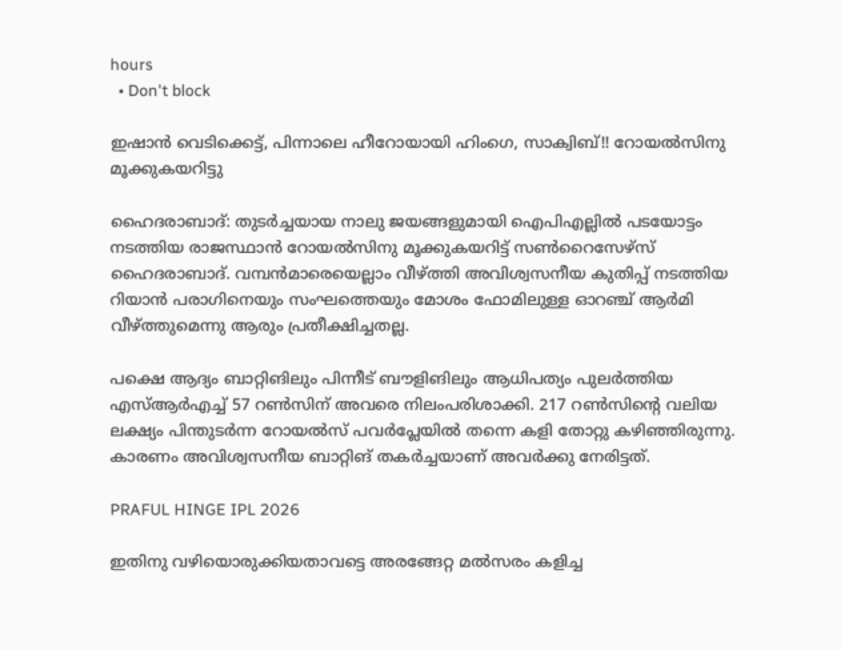hours
  • Don't block

ഇഷാന്‍ വെടിക്കെട്ട്, പിന്നാലെ ഹീറോയായി ഹിംഗെ, സാക്വിബ്!! റോയല്‍സിനു മൂക്കുകയറിട്ടു

ഹൈദരാബാദ്: തുടര്‍ച്ചയായ നാലു ജയങ്ങളുമായി ഐപിഎല്ലില്‍ പടയോട്ടം നടത്തിയ രാജസ്ഥാന്‍ റോയല്‍സിനു മൂക്കുകയറിട്ട് സണ്‍റൈസേഴ്‌സ് ഹൈദരാബാദ്. വമ്പന്‍മാരെയെല്ലാം വീഴ്ത്തി അവിശ്വസനീയ കുതിപ്പ് നടത്തിയ റിയാന്‍ പരാഗിനെയും സംഘത്തെയും മോശം ഫോമിലുള്ള ഓറഞ്ച് ആര്‍മി വീഴ്ത്തുമെന്നു ആരും പ്രതീക്ഷിച്ചതല്ല.

പക്ഷെ ആദ്യം ബാറ്റിങിലും പിന്നീട് ബൗളിങിലും ആധിപത്യം പുലര്‍ത്തിയ എസ്ആര്‍എച്ച് 57 റണ്‍സിന് അവരെ നിലംപരിശാക്കി. 217 റണ്‍സിന്റെ വലിയ ലക്ഷ്യം പിന്തുടര്‍ന്ന റോയല്‍സ് പവര്‍പ്ലേയില്‍ തന്നെ കളി തോറ്റു കഴിഞ്ഞിരുന്നു. കാരണം അവിശ്വസനീയ ബാറ്റിങ് തകര്‍ച്ചയാണ് അവര്‍ക്കു നേരിട്ടത്.

PRAFUL HINGE IPL 2026

ഇതിനു വഴിയൊരുക്കിയതാവട്ടെ അരങ്ങേറ്റ മല്‍സരം കളിച്ച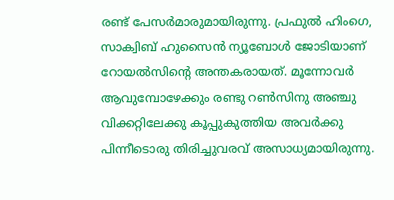രണ്ട് പേസര്‍മാരുമായിരുന്നു. പ്രഫുല്‍ ഹിംഗെ, സാക്വിബ് ഹുസൈന്‍ ന്യൂബോള്‍ ജോടിയാണ് റോയല്‍സിന്റെ അന്തകരായത്. മൂന്നോവര്‍ ആവുമ്പോഴേക്കും രണ്ടു റണ്‍സിനു അഞ്ചു വിക്കറ്റിലേക്കു കൂപ്പുകുത്തിയ അവര്‍ക്കു പിന്നീടൊരു തിരിച്ചുവരവ് അസാധ്യമായിരുന്നു.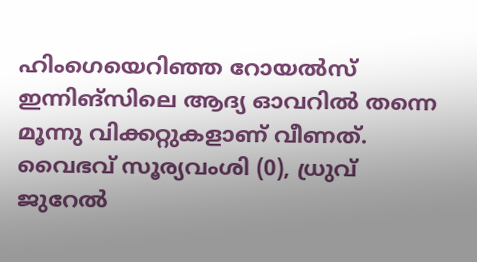ഹിംഗെയെറിഞ്ഞ റോയല്‍സ് ഇന്നിങ്‌സിലെ ആദ്യ ഓവറില്‍ തന്നെ മൂന്നു വിക്കറ്റുകളാണ് വീണത്. വൈഭവ് സൂര്യവംശി (0), ധ്രുവ് ജുറേല്‍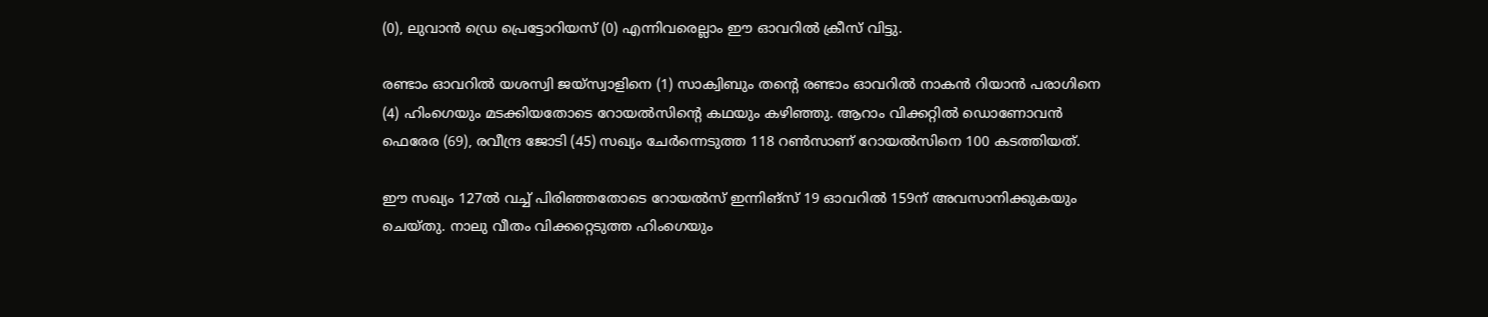(0), ലുവാന്‍ ഡ്രെ പ്രെട്ടോറിയസ് (0) എന്നിവരെല്ലാം ഈ ഓവറില്‍ ക്രീസ് വിട്ടു.

രണ്ടാം ഓവറില്‍ യശസ്വി ജയ്‌സ്വാളിനെ (1) സാക്വിബും തന്റെ രണ്ടാം ഓവറില്‍ നാകന്‍ റിയാന്‍ പരാഗിനെ (4) ഹിംഗെയും മടക്കിയതോടെ റോയല്‍സിന്റെ കഥയും കഴിഞ്ഞു. ആറാം വിക്കറ്റില്‍ ഡൊണോവന്‍ ഫെരേര (69), രവീന്ദ്ര ജോടി (45) സഖ്യം ചേര്‍ന്നെടുത്ത 118 റണ്‍സാണ് റോയല്‍സിനെ 100 കടത്തിയത്.

ഈ സഖ്യം 127ല്‍ വച്ച് പിരിഞ്ഞതോടെ റോയല്‍സ് ഇന്നിങ്‌സ് 19 ഓവറില്‍ 159ന് അവസാനിക്കുകയും ചെയ്തു. നാലു വീതം വിക്കറ്റെടുത്ത ഹിംഗെയും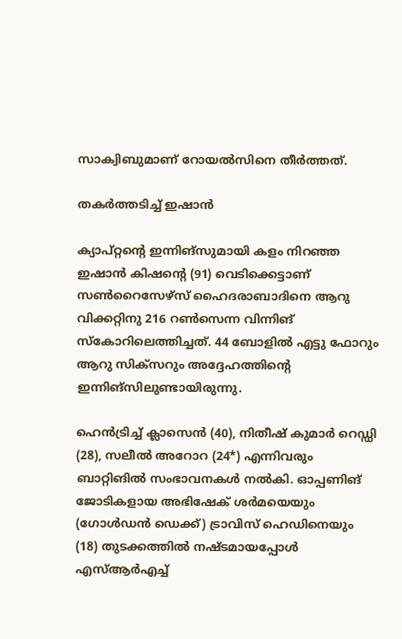സാക്വിബുമാണ് റോയല്‍സിനെ തീര്‍ത്തത്.

തകര്‍ത്തടിച്ച് ഇഷാന്‍

ക്യാപ്റ്റന്റെ ഇന്നിങ്‌സുമായി കളം നിറഞ്ഞ ഇഷാന്‍ കിഷന്റെ (91) വെടിക്കെട്ടാണ് സണ്‍റൈസേഴ്‌സ് ഹൈദരാബാദിനെ ആറു വിക്കറ്റിനു 216 റണ്‍സെന്ന വിന്നിങ് സ്‌കോറിലെത്തിച്ചത്. 44 ബോളില്‍ എട്ടു ഫോറും ആറു സിക്‌സറും അദ്ദേഹത്തിന്റെ ഇന്നിങ്‌സിലുണ്ടായിരുന്നു.

ഹെന്‍ട്രിച്ച് ക്ലാസെന്‍ (40), നിതീഷ് കുമാര്‍ റെഡ്ഡി (28), സലീല്‍ അറോറ (24*) എന്നിവരും ബാറ്റിങില്‍ സംഭാവനകള്‍ നല്‍കി. ഓപ്പണിങ് ജോടികളായ അഭിഷേക് ശര്‍മയെയും (ഗോള്‍ഡന്‍ ഡെക്ക്) ട്രാവിസ് ഹെഡിനെയും (18) തുടക്കത്തില്‍ നഷ്ടമായപ്പോള്‍ എസ്ആര്‍എച്ച്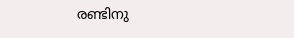രണ്ടിനു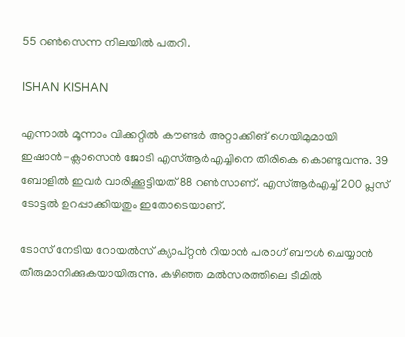55 റണ്‍സെന്ന നിലയില്‍ പതറി.

ISHAN KISHAN

എന്നാല്‍ മൂന്നാം വിക്കറ്റില്‍ കൗണ്ടര്‍ അറ്റാക്കിങ് ഗെയിമുമായി ഇഷാന്‍-ക്ലാസെന്‍ ജോടി എസ്ആര്‍എച്ചിനെ തിരികെ കൊണ്ടുവന്നു. 39 ബോളില്‍ ഇവര്‍ വാരിക്കൂട്ടിയത് 88 റണ്‍സാണ്. എസ്ആര്‍എച്ച് 200 പ്ലസ് ടോട്ടല്‍ ഉറപ്പാക്കിയതും ഇതോടെയാണ്.

ടോസ് നേടിയ റോയല്‍സ് ക്യാപ്റ്റന്‍ റിയാന്‍ പരാഗ് ബൗള്‍ ചെയ്യാന്‍ തീരുമാനിക്കുകയായിരുന്നു. കഴിഞ്ഞ മല്‍സരത്തിലെ ടീമില്‍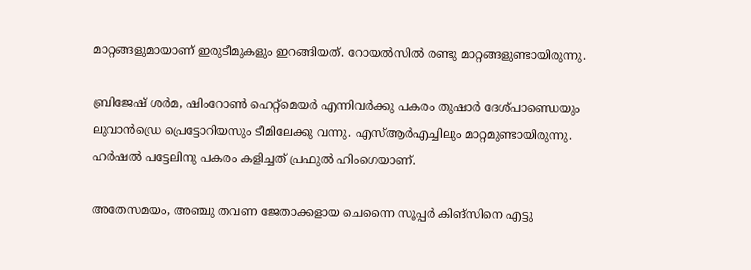മാറ്റങ്ങളുമായാണ് ഇരുടീമുകളും ഇറങ്ങിയത്. റോയല്‍സില്‍ രണ്ടു മാറ്റങ്ങളുണ്ടായിരുന്നു.

ബ്രിജേഷ് ശര്‍മ, ഷിംറോണ്‍ ഹെറ്റ്‌മെയര്‍ എന്നിവര്‍ക്കു പകരം തുഷാര്‍ ദേശ്പാണ്ഡെയും ലുവാന്‍ഡ്രെ പ്രെട്ടോറിയസും ടീമിലേക്കു വന്നു. എസ്ആര്‍എച്ചിലും മാറ്റമുണ്ടായിരുന്നു. ഹര്‍ഷല്‍ പട്ടേലിനു പകരം കളിച്ചത് പ്രഫുല്‍ ഹിംഗെയാണ്.

അതേസമയം, അഞ്ചു തവണ ജേതാക്കളായ ചെന്നൈ സൂപ്പര്‍ കിങ്‌സിനെ എട്ടു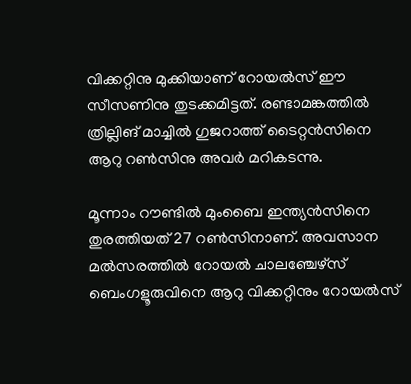വിക്കറ്റിനു മുക്കിയാണ് റോയല്‍സ് ഈ സീസണിനു തുടക്കമിട്ടത്. രണ്ടാമങ്കത്തില്‍ ത്രില്ലിങ് മാച്ചില്‍ ഗുജറാത്ത് ടൈറ്റന്‍സിനെ ആറു റണ്‍സിനു അവര്‍ മറികടന്നു.

മൂന്നാം റൗണ്ടില്‍ മുംബൈ ഇന്ത്യന്‍സിനെ തുരത്തിയത് 27 റണ്‍സിനാണ്. അവസാന മല്‍സരത്തില്‍ റോയല്‍ ചാലഞ്ചേഴ്‌സ് ബെംഗളൂരുവിനെ ആറു വിക്കറ്റിനും റോയല്‍സ്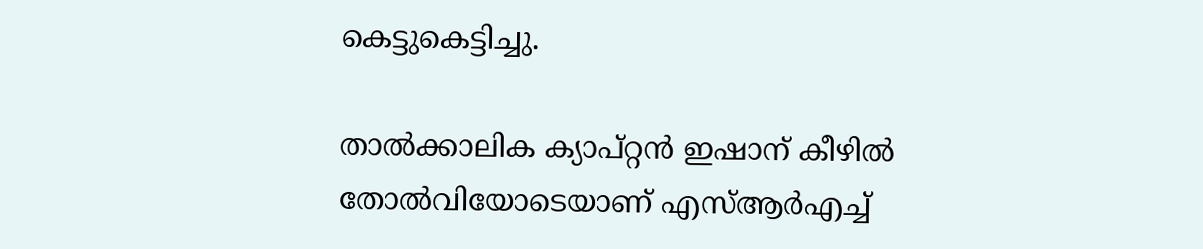കെട്ടുകെട്ടിച്ചു.

താല്‍ക്കാലിക ക്യാപ്റ്റന്‍ ഇഷാന് കീഴില്‍ തോല്‍വിയോടെയാണ് എസ്ആര്‍എച്ച്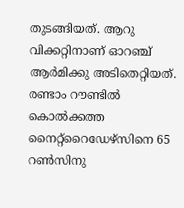തുടങ്ങിയത്. ആറു വിക്കറ്റിനാണ് ഓറഞ്ച് ആര്‍മിക്കു അടിതെറ്റിയത്. രണ്ടാം റൗണ്ടില്‍ കൊല്‍ക്കത്ത നൈറ്റ്‌റൈഡേഴ്‌സിനെ 65 റണ്‍സിനു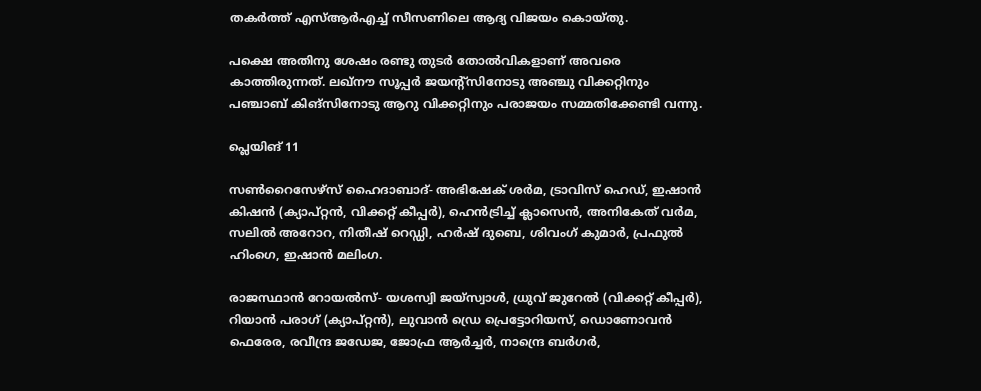തകര്‍ത്ത് എസ്ആര്‍എച്ച് സീസണിലെ ആദ്യ വിജയം കൊയ്തു.

പക്ഷെ അതിനു ശേഷം രണ്ടു തുടര്‍ തോല്‍വികളാണ് അവരെ കാത്തിരുന്നത്. ലഖ്‌നൗ സൂപ്പര്‍ ജയന്റ്‌സിനോടു അഞ്ചു വിക്കറ്റിനും പഞ്ചാബ് കിങ്‌സിനോടു ആറു വിക്കറ്റിനും പരാജയം സമ്മതിക്കേണ്ടി വന്നു.

പ്ലെയിങ് 11

സണ്‍റൈസേഴ്‌സ് ഹൈദാബാദ്- അഭിഷേക് ശര്‍മ, ട്രാവിസ് ഹെഡ്, ഇഷാന്‍ കിഷന്‍ (ക്യാപ്റ്റന്‍, വിക്കറ്റ് കീപ്പര്‍), ഹെന്‍ട്രിച്ച് ക്ലാസെന്‍, അനികേത് വര്‍മ, സലില്‍ അറോറ, നിതീഷ് റെഡ്ഡി, ഹര്‍ഷ് ദുബെ, ശിവംഗ് കുമാര്‍, പ്രഫുല്‍ ഹിംഗെ, ഇഷാന്‍ മലിംഗ.

രാജസ്ഥാന്‍ റോയല്‍സ്- യശസ്വി ജയ്സ്വാള്‍, ധ്രുവ് ജുറേല്‍ (വിക്കറ്റ് കീപ്പര്‍), റിയാന്‍ പരാഗ് (ക്യാപ്റ്റന്‍), ലുവാന്‍ ഡ്രെ പ്രെട്ടോറിയസ്, ഡൊണോവന്‍ ഫെരേര, രവീന്ദ്ര ജഡേജ, ജോഫ്ര ആര്‍ച്ചര്‍, നാന്ദ്രെ ബര്‍ഗര്‍,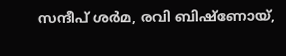സന്ദീപ് ശര്‍മ, രവി ബിഷ്ണോയ്,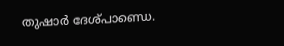തുഷാര്‍ ദേശ്പാണ്ഡെ.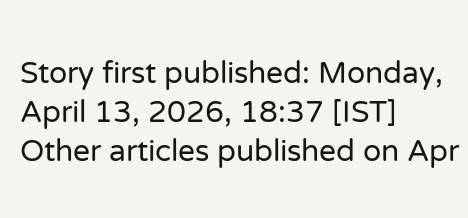Story first published: Monday, April 13, 2026, 18:37 [IST]
Other articles published on Apr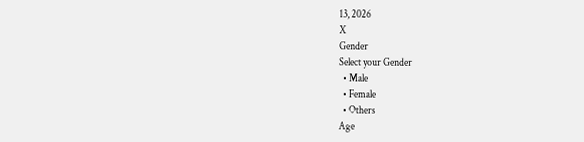13, 2026
X
Gender
Select your Gender
  • Male
  • Female
  • Others
Age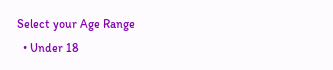Select your Age Range
  • Under 18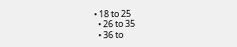• 18 to 25
  • 26 to 35
  • 36 to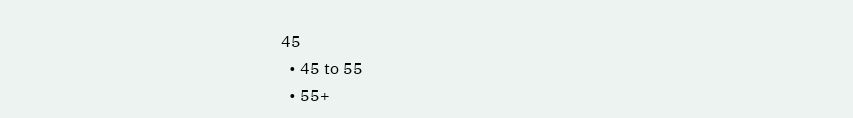45
  • 45 to 55
  • 55+